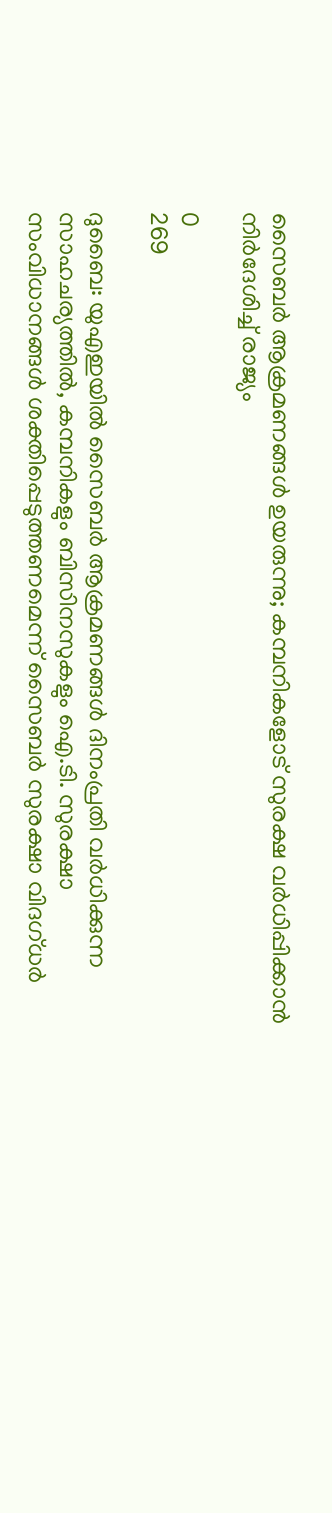സൈബര്‍ ആക്രമണങ്ങള്‍ ഉയരുന്നു; കമ്പനികളോട് സുരക്ഷ വര്‍ധിപ്പിക്കാന്‍ നിര്‍ദേശിച്ച് രാജ്യം

0
269

ദുബൈ: യുഎഇയില്‍ സൈബര്‍ ആക്രമണങ്ങള്‍ ദിനംപ്രതി വര്‍ധിക്കുന്ന സാഹചര്യത്തില്‍, കമ്പനികളും ബിസിനസുകളും ഐ.ടി. സുരക്ഷാ സംവിധാനങ്ങള്‍ ശക്തിപ്പെടുത്തണമെന്ന് സൈബര്‍ സുരക്ഷാ വിദഗ്ധര്‍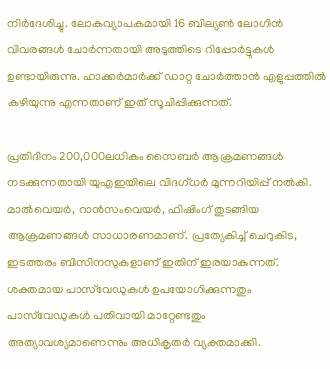നിര്‍ദേശിച്ചു. ലോകവ്യാപകമായി 16 ബില്യണ്‍ ലോഗിന്‍ വിവരങ്ങള്‍ ചോര്‍ന്നതായി അടുത്തിടെ റിപ്പോര്‍ട്ടുകള്‍ ഉണ്ടായിരുന്നു. ഹാക്കര്‍മാര്‍ക്ക് ഡാറ്റ ചോര്‍ത്താന്‍ എളുപ്പത്തില്‍ കഴിയുന്നു എന്നതാണ് ഇത് സൂചിപ്പിക്കുന്നത്.

പ്രതിദിനം 200,000ലധികം സൈബര്‍ ആക്രമണങ്ങള്‍ നടക്കുന്നതായി യുഎഇയിലെ വിദഗ്ധര്‍ മുന്നറിയിപ്പ് നല്‍കി. മാല്‍വെയര്‍, റാന്‍സംവെയര്‍, ഫിഷിംഗ് തുടങ്ങിയ ആക്രമണങ്ങള്‍ സാധാരണമാണ്. പ്രത്യേകിച്ച് ചെറുകിട, ഇടത്തരം ബിസിനസുകളാണ് ഇതിന് ഇരയാകുന്നത്. ശക്തമായ പാസ്‌വേഡുകള്‍ ഉപയോഗിക്കുന്നതും പാസ്‌വേഡുകള്‍ പതിവായി മാറ്റേണ്ടതും അത്യാവശ്യമാണെന്നും അധികൃതര്‍ വ്യക്തമാക്കി.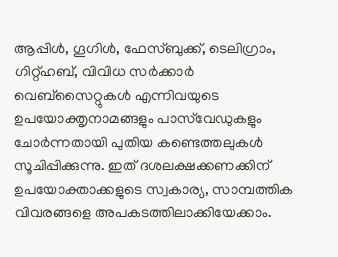ആപ്പിള്‍, ഗൂഗിള്‍, ഫേസ്ബുക്ക്, ടെലിഗ്രാം, ഗിറ്റ്ഹബ്, വിവിധ സര്‍ക്കാര്‍ വെബ്‌സൈറ്റുകള്‍ എന്നിവയുടെ ഉപയോക്തൃനാമങ്ങളും പാസ്‌വേഡുകളും ചോര്‍ന്നതായി പുതിയ കണ്ടെത്തലുകള്‍ സൂചിപ്പിക്കുന്നു. ഇത് ദശലക്ഷക്കണക്കിന് ഉപയോക്താക്കളുടെ സ്വകാര്യ, സാമ്പത്തിക വിവരങ്ങളെ അപകടത്തിലാക്കിയേക്കാം.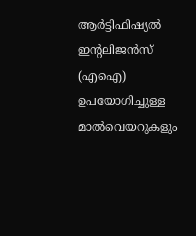ആര്‍ട്ടിഫിഷ്യല്‍ ഇന്റലിജന്‍സ് (എഐ) ഉപയോഗിച്ചുള്ള മാല്‍വെയറുകളും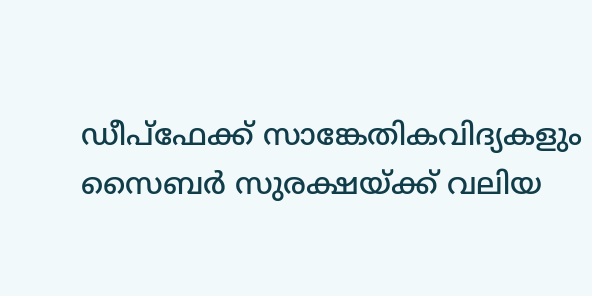ഡീപ്‌ഫേക്ക് സാങ്കേതികവിദ്യകളും സൈബര്‍ സുരക്ഷയ്ക്ക് വലിയ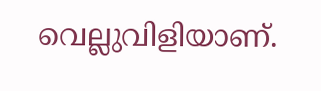വെല്ലുവിളിയാണ്.